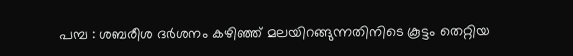പമ്പ : ശബരീശ ദർശനം കഴിഞ്ഞ് മലയിറങ്ങുന്നതിനിടെ കൂട്ടം തെറ്റിയ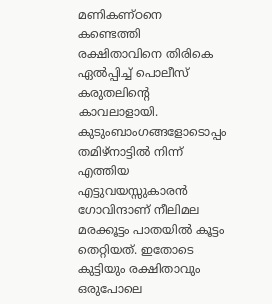മണികണ്ഠനെ കണ്ടെത്തി രക്ഷിതാവിനെ തിരികെ ഏൽപ്പിച്ച് പൊലീസ് കരുതലിന്റെ കാവലാളായി. കുടുംബാംഗങ്ങളോടൊപ്പം തമിഴ്നാട്ടിൽ നിന്ന് എത്തിയ എട്ടുവയസ്സുകാരൻ ഗോവിന്ദാണ് നീലിമല മരക്കൂട്ടം പാതയിൽ കൂട്ടം തെറ്റിയത്. ഇതോടെ കുട്ടിയും രക്ഷിതാവും ഒരുപോലെ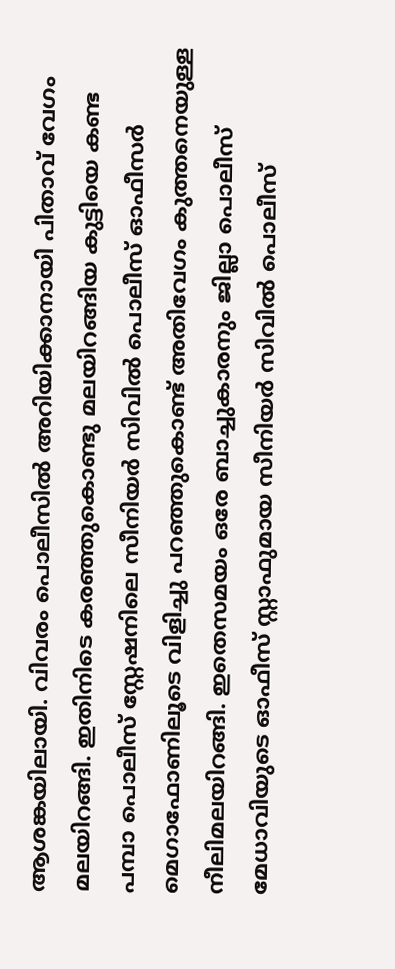ആശങ്കയിലായി. വിവരം പൊലീസിൽ അറിയിക്കാനായി പിതാവ് വേഗം മലയിറങ്ങി. ഇതിനിടെ കരഞ്ഞുകൊണ്ടു മലയിറങ്ങിയ കുട്ടിയെ കണ്ട പമ്പാ പൊലീസ് സ്റ്റേഷനിലെ സീനിയർ സിവിൽ പൊലീസ് ഓഫീസർ മെഗാഫോണിലൂടെ വിളിച്ചു പറഞ്ഞുകൊണ്ട് അതിവേഗം കുത്തനെയുള്ള നീലിമലയിറങ്ങി. ഇതെസമയം ഒരേ ബാച്ചുകാരനും ജില്ലാ പൊലീസ് മേധാവിയുടെ ഓഫീസ് സ്റ്റാഫുമായ സീനിയർ സിവിൽ പൊലീസ്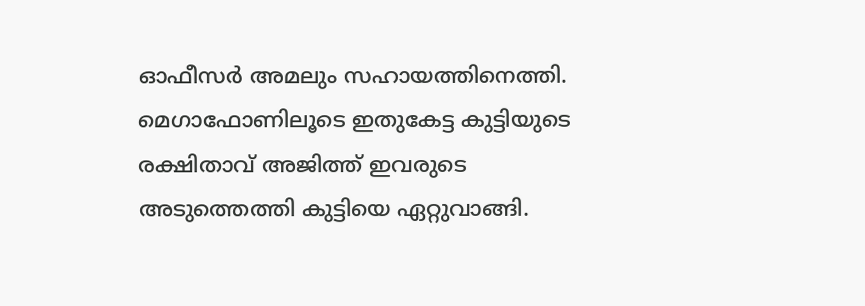ഓഫീസർ അമലും സഹായത്തിനെത്തി. മെഗാഫോണിലൂടെ ഇതുകേട്ട കുട്ടിയുടെ രക്ഷിതാവ് അജിത്ത് ഇവരുടെ അടുത്തെത്തി കുട്ടിയെ ഏറ്റുവാങ്ങി.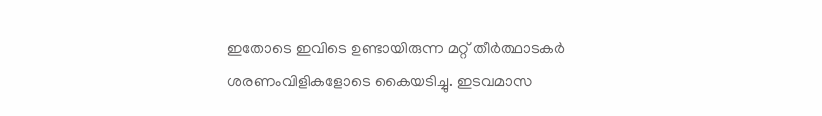ഇതോടെ ഇവിടെ ഉണ്ടായിരുന്ന മറ്റ് തീർത്ഥാടകർ ശരണംവിളികളോടെ കൈയടിച്ചു. ഇടവമാസ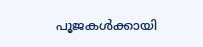പൂജകൾക്കായി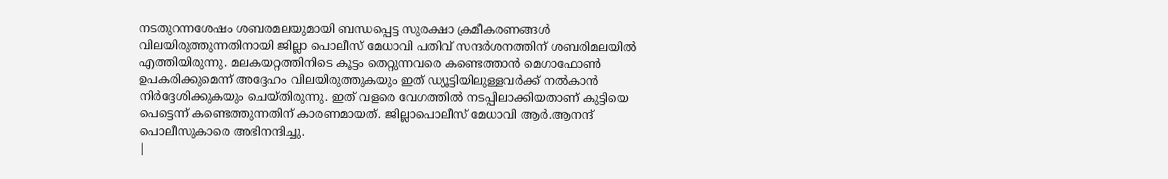നടതുറന്നശേഷം ശബരമലയുമായി ബന്ധപ്പെട്ട സുരക്ഷാ ക്രമീകരണങ്ങൾ വിലയിരുത്തുന്നതിനായി ജില്ലാ പൊലീസ് മേധാവി പതിവ് സന്ദർശനത്തിന് ശബരിമലയിൽ എത്തിയിരുന്നു. മലകയറ്റത്തിനിടെ കൂട്ടം തെറ്റുന്നവരെ കണ്ടെത്താൻ മെഗാഫോൺ ഉപകരിക്കുമെന്ന് അദ്ദേഹം വിലയിരുത്തുകയും ഇത് ഡ്യൂട്ടിയിലുള്ളവർക്ക് നൽകാൻ നിർദ്ദേശിക്കുകയും ചെയ്തിരുന്നു. ഇത് വളരെ വേഗത്തിൽ നടപ്പിലാക്കിയതാണ് കുട്ടിയെ പെട്ടെന്ന് കണ്ടെത്തുന്നതിന് കാരണമായത്. ജില്ലാപൊലീസ് മേധാവി ആർ.ആനന്ദ് പൊലീസുകാരെ അഭിനന്ദിച്ചു.
|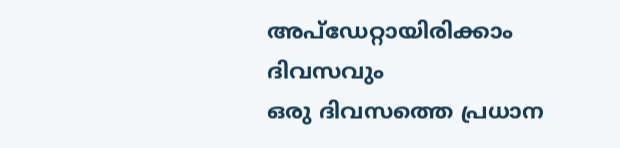അപ്ഡേറ്റായിരിക്കാം ദിവസവും
ഒരു ദിവസത്തെ പ്രധാന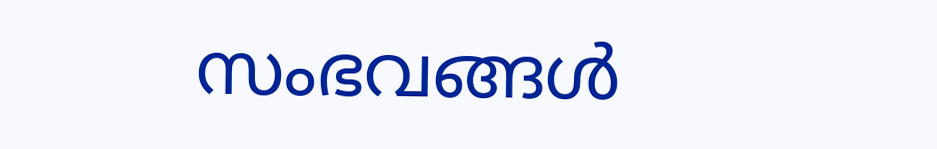സംഭവങ്ങൾ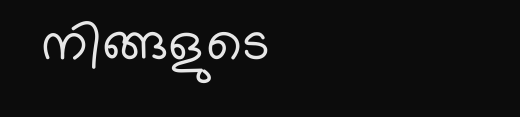നിങ്ങളുടെ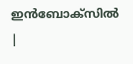ഇൻബോക്സിൽ |